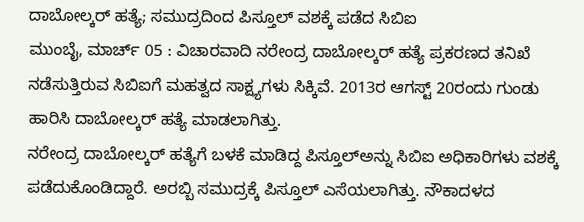ದಾಬೋಲ್ಕರ್ ಹತ್ಯೆ; ಸಮುದ್ರದಿಂದ ಪಿಸ್ತೂಲ್ ವಶಕ್ಕೆ ಪಡೆದ ಸಿಬಿಐ
ಮುಂಬೈ, ಮಾರ್ಚ್ 05 : ವಿಚಾರವಾದಿ ನರೇಂದ್ರ ದಾಬೋಲ್ಕರ್ ಹತ್ಯೆ ಪ್ರಕರಣದ ತನಿಖೆ ನಡೆಸುತ್ತಿರುವ ಸಿಬಿಐಗೆ ಮಹತ್ವದ ಸಾಕ್ಷ್ಯಗಳು ಸಿಕ್ಕಿವೆ. 2013ರ ಆಗಸ್ಟ್ 20ರಂದು ಗುಂಡು ಹಾರಿಸಿ ದಾಬೋಲ್ಕರ್ ಹತ್ಯೆ ಮಾಡಲಾಗಿತ್ತು.
ನರೇಂದ್ರ ದಾಬೋಲ್ಕರ್ ಹತ್ಯೆಗೆ ಬಳಕೆ ಮಾಡಿದ್ದ ಪಿಸ್ತೂಲ್ಅನ್ನು ಸಿಬಿಐ ಅಧಿಕಾರಿಗಳು ವಶಕ್ಕೆ ಪಡೆದುಕೊಂಡಿದ್ದಾರೆ. ಅರಬ್ಬಿ ಸಮುದ್ರಕ್ಕೆ ಪಿಸ್ತೂಲ್ ಎಸೆಯಲಾಗಿತ್ತು. ನೌಕಾದಳದ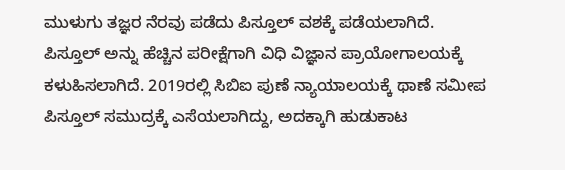ಮುಳುಗು ತಜ್ಞರ ನೆರವು ಪಡೆದು ಪಿಸ್ತೂಲ್ ವಶಕ್ಕೆ ಪಡೆಯಲಾಗಿದೆ.
ಪಿಸ್ತೂಲ್ ಅನ್ನು ಹೆಚ್ಚಿನ ಪರೀಕ್ಷೆಗಾಗಿ ವಿಧಿ ವಿಜ್ಞಾನ ಪ್ರಾಯೋಗಾಲಯಕ್ಕೆ ಕಳುಹಿಸಲಾಗಿದೆ. 2019ರಲ್ಲಿ ಸಿಬಿಐ ಪುಣೆ ನ್ಯಾಯಾಲಯಕ್ಕೆ ಥಾಣೆ ಸಮೀಪ ಪಿಸ್ತೂಲ್ ಸಮುದ್ರಕ್ಕೆ ಎಸೆಯಲಾಗಿದ್ದು, ಅದಕ್ಕಾಗಿ ಹುಡುಕಾಟ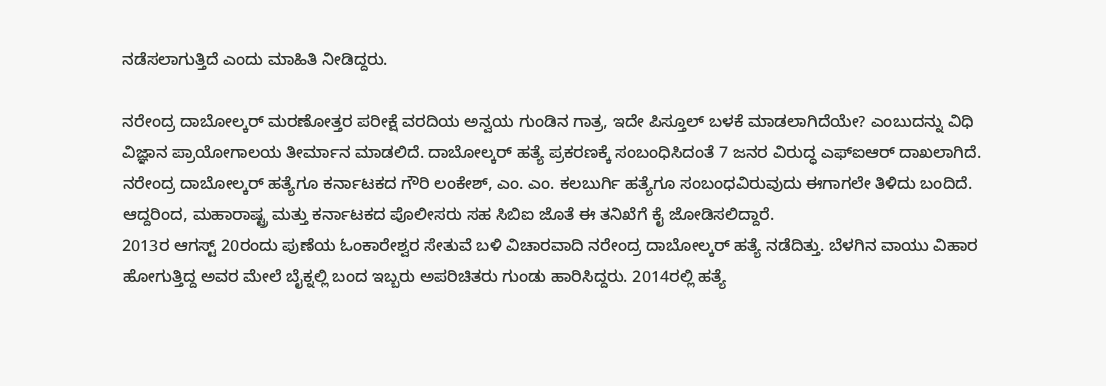ನಡೆಸಲಾಗುತ್ತಿದೆ ಎಂದು ಮಾಹಿತಿ ನೀಡಿದ್ದರು.

ನರೇಂದ್ರ ದಾಬೋಲ್ಕರ್ ಮರಣೋತ್ತರ ಪರೀಕ್ಷೆ ವರದಿಯ ಅನ್ವಯ ಗುಂಡಿನ ಗಾತ್ರ, ಇದೇ ಪಿಸ್ತೂಲ್ ಬಳಕೆ ಮಾಡಲಾಗಿದೆಯೇ? ಎಂಬುದನ್ನು ವಿಧಿ ವಿಜ್ಞಾನ ಪ್ರಾಯೋಗಾಲಯ ತೀರ್ಮಾನ ಮಾಡಲಿದೆ. ದಾಬೋಲ್ಕರ್ ಹತ್ಯೆ ಪ್ರಕರಣಕ್ಕೆ ಸಂಬಂಧಿಸಿದಂತೆ 7 ಜನರ ವಿರುದ್ಧ ಎಫ್ಐಆರ್ ದಾಖಲಾಗಿದೆ.
ನರೇಂದ್ರ ದಾಬೋಲ್ಕರ್ ಹತ್ಯೆಗೂ ಕರ್ನಾಟಕದ ಗೌರಿ ಲಂಕೇಶ್, ಎಂ. ಎಂ. ಕಲಬುರ್ಗಿ ಹತ್ಯೆಗೂ ಸಂಬಂಧವಿರುವುದು ಈಗಾಗಲೇ ತಿಳಿದು ಬಂದಿದೆ. ಆದ್ದರಿಂದ, ಮಹಾರಾಷ್ಟ್ರ ಮತ್ತು ಕರ್ನಾಟಕದ ಪೊಲೀಸರು ಸಹ ಸಿಬಿಐ ಜೊತೆ ಈ ತನಿಖೆಗೆ ಕೈ ಜೋಡಿಸಲಿದ್ದಾರೆ.
2013ರ ಆಗಸ್ಟ್ 20ರಂದು ಪುಣೆಯ ಓಂಕಾರೇಶ್ವರ ಸೇತುವೆ ಬಳಿ ವಿಚಾರವಾದಿ ನರೇಂದ್ರ ದಾಬೋಲ್ಕರ್ ಹತ್ಯೆ ನಡೆದಿತ್ತು. ಬೆಳಗಿನ ವಾಯು ವಿಹಾರ ಹೋಗುತ್ತಿದ್ದ ಅವರ ಮೇಲೆ ಬೈಕ್ನಲ್ಲಿ ಬಂದ ಇಬ್ಬರು ಅಪರಿಚಿತರು ಗುಂಡು ಹಾರಿಸಿದ್ದರು. 2014ರಲ್ಲಿ ಹತ್ಯೆ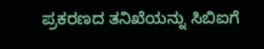ಪ್ರಕರಣದ ತನಿಖೆಯನ್ನು ಸಿಬಿಐಗೆ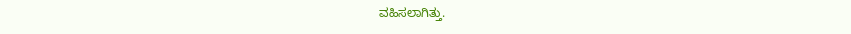ವಹಿಸಲಾಗಿತ್ತು.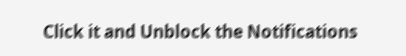Click it and Unblock the Notifications